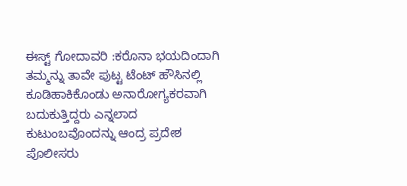ಈಸ್ಟ್ ಗೋದಾವರಿ :ಕರೊನಾ ಭಯದಿಂದಾಗಿ ತಮ್ಮನ್ನು ತಾವೇ ಪುಟ್ಟ ಟೆಂಟ್ ಹೌಸಿನಲ್ಲಿ ಕೂಡಿಹಾಕಿಕೊಂಡು ಅನಾರೋಗ್ಯಕರವಾಗಿ ಬದುಕುತ್ತಿದ್ದರು ಎನ್ನಲಾದ ಕುಟುಂಬವೊಂದನ್ನು ಆಂದ್ರ ಪ್ರದೇಶ ಪೊಲೀಸರು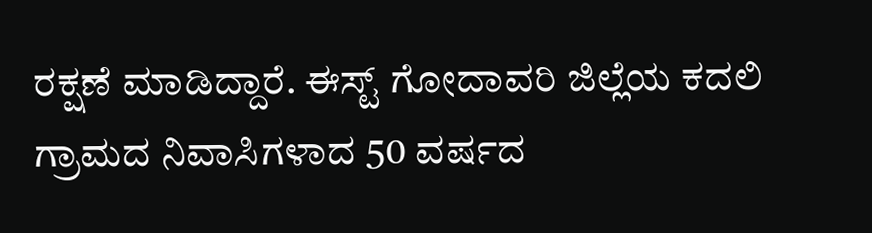ರಕ್ಷಣೆ ಮಾಡಿದ್ದಾರೆ. ಈಸ್ಟ್ ಗೋದಾವರಿ ಜಿಲ್ಲೆಯ ಕದಲಿ ಗ್ರಾಮದ ನಿವಾಸಿಗಳಾದ 50 ವರ್ಷದ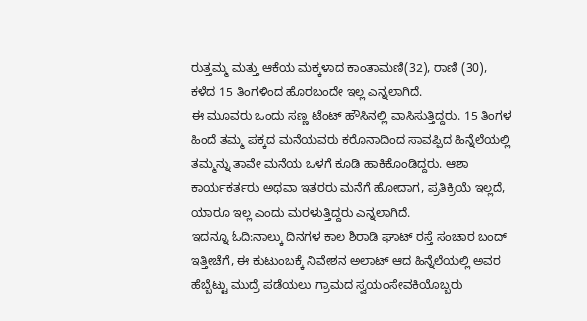ರುತ್ತಮ್ಮ ಮತ್ತು ಆಕೆಯ ಮಕ್ಕಳಾದ ಕಾಂತಾಮಣಿ(32), ರಾಣಿ (30), ಕಳೆದ 15 ತಿಂಗಳಿಂದ ಹೊರಬಂದೇ ಇಲ್ಲ ಎನ್ನಲಾಗಿದೆ.
ಈ ಮೂವರು ಒಂದು ಸಣ್ಣ ಟೆಂಟ್ ಹೌಸಿನಲ್ಲಿ ವಾಸಿಸುತ್ತಿದ್ದರು. 15 ತಿಂಗಳ ಹಿಂದೆ ತಮ್ಮ ಪಕ್ಕದ ಮನೆಯವರು ಕರೊನಾದಿಂದ ಸಾವಪ್ಪಿದ ಹಿನ್ನೆಲೆಯಲ್ಲಿ ತಮ್ಮನ್ನು ತಾವೇ ಮನೆಯ ಒಳಗೆ ಕೂಡಿ ಹಾಕಿಕೊಂಡಿದ್ದರು. ಆಶಾ ಕಾರ್ಯಕರ್ತರು ಅಥವಾ ಇತರರು ಮನೆಗೆ ಹೋದಾಗ, ಪ್ರತಿಕ್ರಿಯೆ ಇಲ್ಲದೆ, ಯಾರೂ ಇಲ್ಲ ಎಂದು ಮರಳುತ್ತಿದ್ದರು ಎನ್ನಲಾಗಿದೆ.
ಇದನ್ನೂ ಓದಿ:ನಾಲ್ಕು ದಿನಗಳ ಕಾಲ ಶಿರಾಡಿ ಘಾಟ್ ರಸ್ತೆ ಸಂಚಾರ ಬಂದ್
ಇತ್ತೀಚೆಗೆ, ಈ ಕುಟುಂಬಕ್ಕೆ ನಿವೇಶನ ಅಲಾಟ್ ಆದ ಹಿನ್ನೆಲೆಯಲ್ಲಿ ಅವರ ಹೆಬ್ಬೆಟ್ಟು ಮುದ್ರೆ ಪಡೆಯಲು ಗ್ರಾಮದ ಸ್ವಯಂಸೇವಕಿಯೊಬ್ಬರು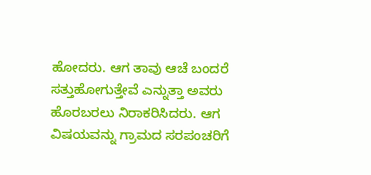ಹೋದರು. ಆಗ ತಾವು ಆಚೆ ಬಂದರೆ ಸತ್ತುಹೋಗುತ್ತೇವೆ ಎನ್ನುತ್ತಾ ಅವರು ಹೊರಬರಲು ನಿರಾಕರಿಸಿದರು. ಆಗ ವಿಷಯವನ್ನು ಗ್ರಾಮದ ಸರಪಂಚರಿಗೆ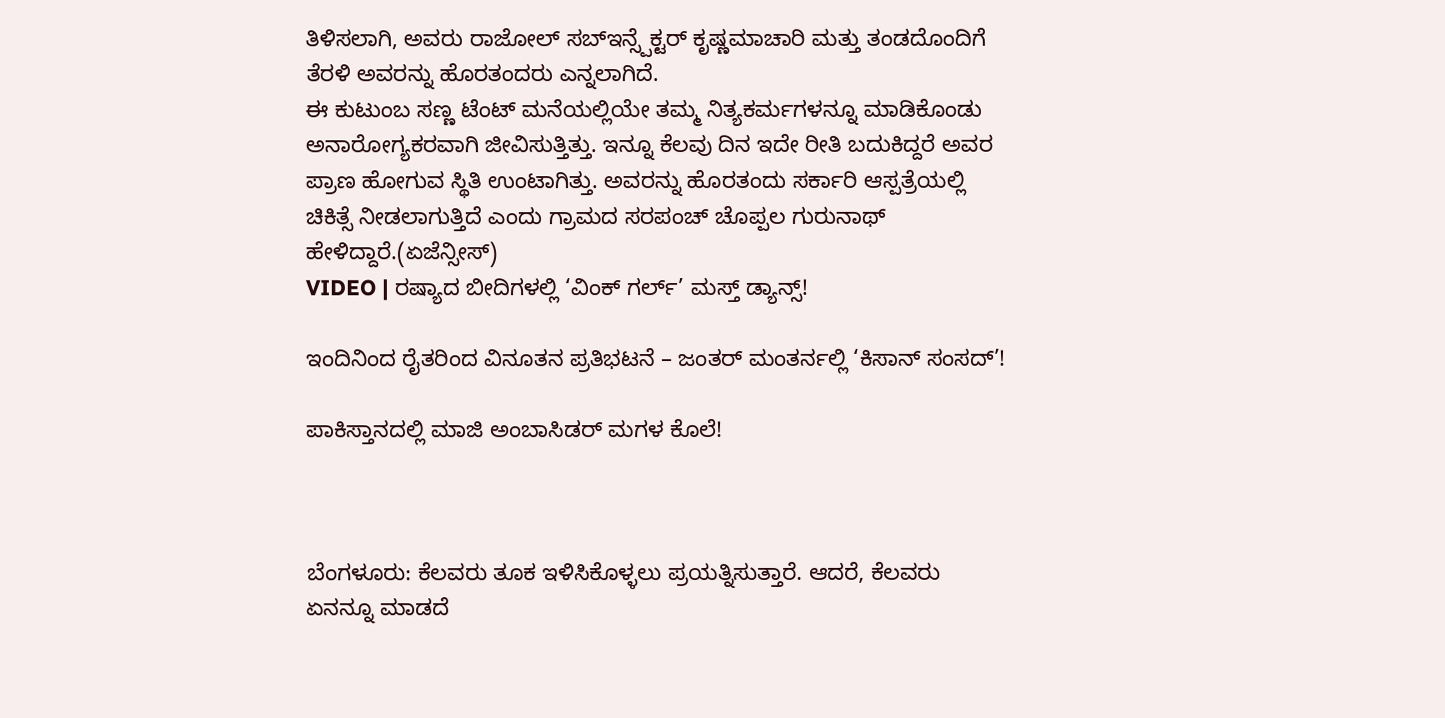ತಿಳಿಸಲಾಗಿ, ಅವರು ರಾಜೋಲ್ ಸಬ್ಇನ್ಸ್ಪೆಕ್ಟರ್ ಕೃಷ್ಣಮಾಚಾರಿ ಮತ್ತು ತಂಡದೊಂದಿಗೆ ತೆರಳಿ ಅವರನ್ನು ಹೊರತಂದರು ಎನ್ನಲಾಗಿದೆ.
ಈ ಕುಟುಂಬ ಸಣ್ಣ ಟೆಂಟ್ ಮನೆಯಲ್ಲಿಯೇ ತಮ್ಮ ನಿತ್ಯಕರ್ಮಗಳನ್ನೂ ಮಾಡಿಕೊಂಡು ಅನಾರೋಗ್ಯಕರವಾಗಿ ಜೀವಿಸುತ್ತಿತ್ತು. ಇನ್ನೂ ಕೆಲವು ದಿನ ಇದೇ ರೀತಿ ಬದುಕಿದ್ದರೆ ಅವರ ಪ್ರಾಣ ಹೋಗುವ ಸ್ಥಿತಿ ಉಂಟಾಗಿತ್ತು. ಅವರನ್ನು ಹೊರತಂದು ಸರ್ಕಾರಿ ಆಸ್ಪತ್ರೆಯಲ್ಲಿ ಚಿಕಿತ್ಸೆ ನೀಡಲಾಗುತ್ತಿದೆ ಎಂದು ಗ್ರಾಮದ ಸರಪಂಚ್ ಚೊಪ್ಪಲ ಗುರುನಾಥ್ ಹೇಳಿದ್ದಾರೆ.(ಏಜೆನ್ಸೀಸ್)
VIDEO | ರಷ್ಯಾದ ಬೀದಿಗಳಲ್ಲಿ ‘ವಿಂಕ್ ಗರ್ಲ್’ ಮಸ್ತ್ ಡ್ಯಾನ್ಸ್!

ಇಂದಿನಿಂದ ರೈತರಿಂದ ವಿನೂತನ ಪ್ರತಿಭಟನೆ – ಜಂತರ್ ಮಂತರ್ನಲ್ಲಿ ‘ಕಿಸಾನ್ ಸಂಸದ್’!

ಪಾಕಿಸ್ತಾನದಲ್ಲಿ ಮಾಜಿ ಅಂಬಾಸಿಡರ್ ಮಗಳ ಕೊಲೆ!



ಬೆಂಗಳೂರು: ಕೆಲವರು ತೂಕ ಇಳಿಸಿಕೊಳ್ಳಲು ಪ್ರಯತ್ನಿಸುತ್ತಾರೆ. ಆದರೆ, ಕೆಲವರು ಏನನ್ನೂ ಮಾಡದೆ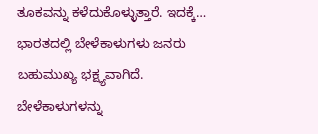ತೂಕವನ್ನು ಕಳೆದುಕೊಳ್ಳುತ್ತಾರೆ. ಇದಕ್ಕೆ…
ಭಾರತದಲ್ಲಿ ಬೇಳೆಕಾಳುಗಳು ಜನರು ಬಹುಮುಖ್ಯ ಭಕ್ಷ್ಯವಾಗಿದೆ. ಬೇಳೆಕಾಳುಗಳನ್ನು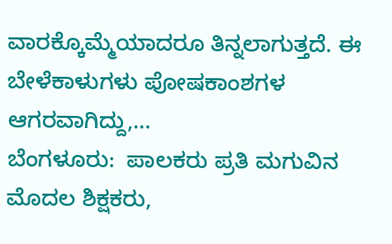ವಾರಕ್ಕೊಮ್ಮೆಯಾದರೂ ತಿನ್ನಲಾಗುತ್ತದೆ. ಈ ಬೇಳೆಕಾಳುಗಳು ಪೋಷಕಾಂಶಗಳ ಆಗರವಾಗಿದ್ದು,…
ಬೆಂಗಳೂರು:  ಪಾಲಕರು ಪ್ರತಿ ಮಗುವಿನ ಮೊದಲ ಶಿಕ್ಷಕರು,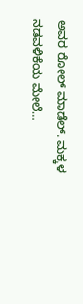ಅವರ ರೋಲ್ ಮಾಡೆಲ್. ಮಕ್ಕಳ ನಡವಳಿಕೆಯ ಮೇಲೆ…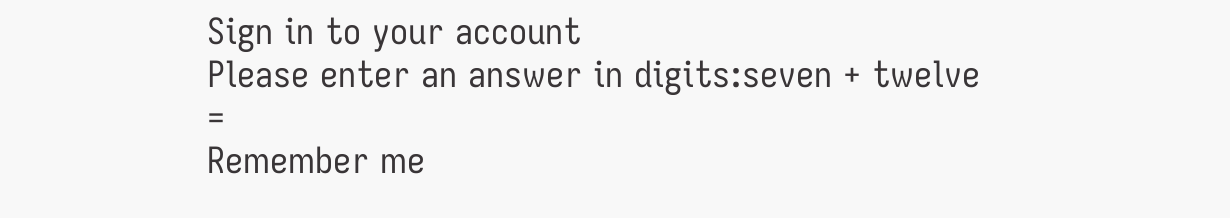Sign in to your account
Please enter an answer in digits:seven + twelve =
Remember me